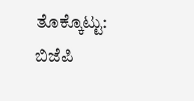ತೊಕ್ಕೊಟ್ಟು: ಬಿಜೆಪಿ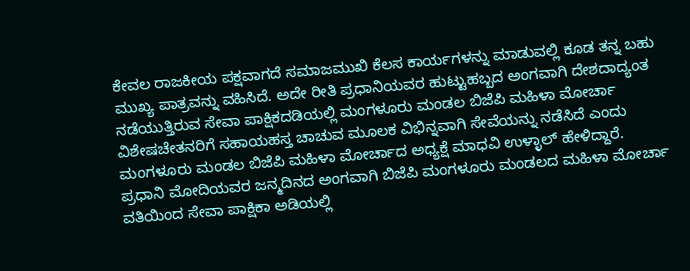ಕೇವಲ ರಾಜಕೀಯ ಪಕ್ಷವಾಗದೆ ಸಮಾಜಮುಖಿ ಕೆಲಸ ಕಾರ್ಯಗಳನ್ನು ಮಾಡುವಲ್ಲಿ ಕೂಡ ತನ್ನ ಬಹು ಮುಖ್ಯ ಪಾತ್ರವನ್ನು ವಹಿಸಿದೆ. ಅದೇ ರೀತಿ ಪ್ರಧಾನಿಯವರ ಹುಟ್ಟುಹಬ್ಬದ ಅಂಗವಾಗಿ ದೇಶದಾದ್ಯಂತ ನಡೆಯುತ್ತಿರುವ ಸೇವಾ ಪಾಕ್ಷಿಕದಡಿಯಲ್ಲಿ ಮಂಗಳೂರು ಮಂಡಲ ಬಿಜೆಪಿ ಮಹಿಳಾ ಮೋರ್ಚಾ ವಿಶೇಷಚೇತನರಿಗೆ ಸಹಾಯಹಸ್ತ ಚಾಚುವ ಮೂಲಕ ವಿಭಿನ್ನವಾಗಿ ಸೇವೆಯನ್ನು ನಡೆಸಿದೆ ಎಂದು ಮಂಗಳೂರು ಮಂಡಲ ಬಿಜೆಪಿ ಮಹಿಳಾ ಮೋರ್ಚಾದ ಅಧ್ಯಕ್ಷೆ ಮಾಧವಿ ಉಳ್ಳಾಲ್ ಹೇಳಿದ್ದಾರೆ.
ಪ್ರಧಾನಿ ಮೋದಿಯವರ ಜನ್ಮದಿನದ ಅಂಗವಾಗಿ ಬಿಜೆಪಿ ಮಂಗಳೂರು ಮಂಡಲದ ಮಹಿಳಾ ಮೋರ್ಚಾ ವತಿಯಿಂದ ಸೇವಾ ಪಾಕ್ಷಿಕಾ ಅಡಿಯಲ್ಲಿ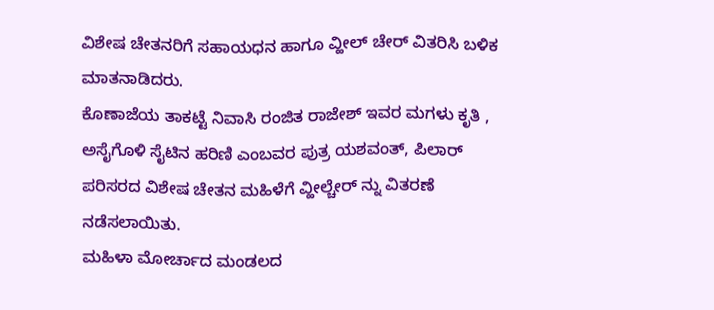ವಿಶೇಷ ಚೇತನರಿಗೆ ಸಹಾಯಧನ ಹಾಗೂ ವ್ಹೀಲ್ ಚೇರ್ ವಿತರಿಸಿ ಬಳಿಕ ಮಾತನಾಡಿದರು.
ಕೊಣಾಜೆಯ ತಾಕಟ್ಟೆ ನಿವಾಸಿ ರಂಜಿತ ರಾಜೇಶ್ ಇವರ ಮಗಳು ಕೃತಿ , ಅಸೈಗೊಳಿ ಸೈಟಿನ ಹರಿಣಿ ಎಂಬವರ ಪುತ್ರ ಯಶವಂತ್, ಪಿಲಾರ್ ಪರಿಸರದ ವಿಶೇಷ ಚೇತನ ಮಹಿಳೆಗೆ ವ್ಹೀಲ್ಚೇರ್ ನ್ನು ವಿತರಣೆ ನಡೆಸಲಾಯಿತು.
ಮಹಿಳಾ ಮೋರ್ಚಾದ ಮಂಡಲದ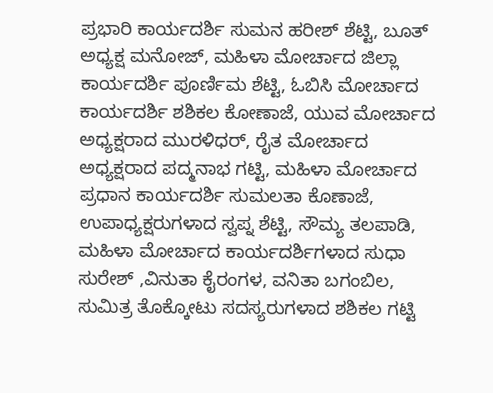ಪ್ರಭಾರಿ ಕಾರ್ಯದರ್ಶಿ ಸುಮನ ಹರೀಶ್ ಶೆಟ್ಟಿ, ಬೂತ್ ಅಧ್ಯಕ್ಷ ಮನೋಜ್, ಮಹಿಳಾ ಮೋರ್ಚಾದ ಜಿಲ್ಲಾ ಕಾರ್ಯದರ್ಶಿ ಪೂರ್ಣಿಮ ಶೆಟ್ಟಿ, ಓಬಿಸಿ ಮೋರ್ಚಾದ ಕಾರ್ಯದರ್ಶಿ ಶಶಿಕಲ ಕೋಣಾಜೆ, ಯುವ ಮೋರ್ಚಾದ ಅಧ್ಯಕ್ಷರಾದ ಮುರಳಿಧರ್, ರೈತ ಮೋರ್ಚಾದ ಅಧ್ಯಕ್ಷರಾದ ಪದ್ಮನಾಭ ಗಟ್ಟಿ, ಮಹಿಳಾ ಮೋರ್ಚಾದ ಪ್ರಧಾನ ಕಾರ್ಯದರ್ಶಿ ಸುಮಲತಾ ಕೊಣಾಜೆ, ಉಪಾಧ್ಯಕ್ಷರುಗಳಾದ ಸ್ವಪ್ನ ಶೆಟ್ಟಿ, ಸೌಮ್ಯ ತಲಪಾಡಿ, ಮಹಿಳಾ ಮೋರ್ಚಾದ ಕಾರ್ಯದರ್ಶಿಗಳಾದ ಸುಧಾ ಸುರೇಶ್ ,ವಿನುತಾ ಕೈರಂಗಳ, ವನಿತಾ ಬಗಂಬಿಲ, ಸುಮಿತ್ರ ತೊಕ್ಕೋಟು ಸದಸ್ಯರುಗಳಾದ ಶಶಿಕಲ ಗಟ್ಟಿ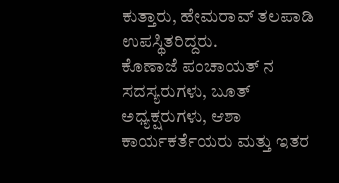ಕುತ್ತಾರು, ಹೇಮರಾವ್ ತಲಪಾಡಿ ಉಪಸ್ಥಿತರಿದ್ದರು.
ಕೊಣಾಜೆ ಪಂಚಾಯತ್ ನ ಸದಸ್ಯರುಗಳು, ಬೂತ್ ಅಧ್ಯಕ್ಷರುಗಳು, ಆಶಾ ಕಾರ್ಯಕರ್ತೆಯರು ಮತ್ತು ಇತರ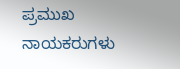ಪ್ರಮುಖ ನಾಯಕರುಗಳು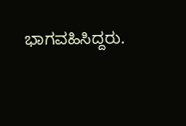ಭಾಗವಹಿಸಿದ್ದರು.